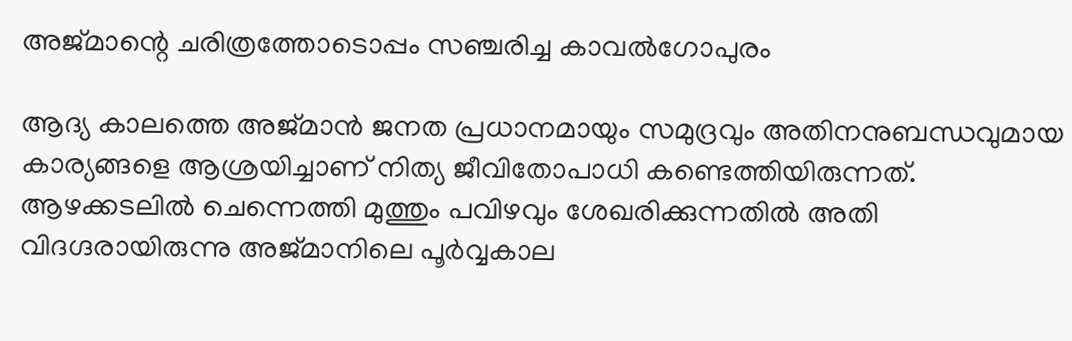അജ്മാന്റെ ചരിത്രത്തോടൊപ്പം സഞ്ചരിച്ച കാവല്‍ഗോപുരം

ആദ്യ കാലത്തെ അജ്മാന്‍ ജനത പ്രധാനമായും സമുദ്രവും അതിനനുബന്ധവുമായ കാര്യങ്ങളെ ആശ്രയിച്ചാണ് നിത്യ ജീവിതോപാധി കണ്ടെത്തിയിരുന്നത്. ആഴക്കടലില്‍ ചെന്നെത്തി മുത്തും പവിഴവും ശേഖരിക്കുന്നതില്‍ അതി വിദഗ്ദരായിരുന്നു അജ്മാനിലെ പൂര്‍വ്വകാല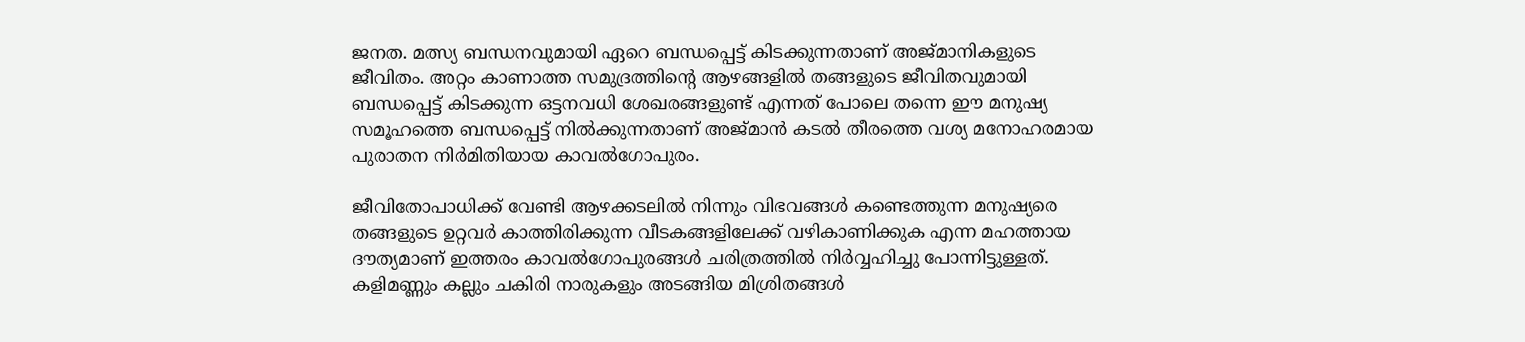ജനത. മത്സ്യ ബന്ധനവുമായി ഏറെ ബന്ധപ്പെട്ട് കിടക്കുന്നതാണ് അജ്മാനികളുടെ ജീവിതം. അറ്റം കാണാത്ത സമുദ്രത്തിന്‍റെ ആഴങ്ങളില്‍ തങ്ങളുടെ ജീവിതവുമായി ബന്ധപ്പെട്ട് കിടക്കുന്ന ഒട്ടനവധി ശേഖരങ്ങളുണ്ട് എന്നത് പോലെ തന്നെ ഈ മനുഷ്യ സമൂഹത്തെ ബന്ധപ്പെട്ട് നില്‍ക്കുന്നതാണ് അജ്മാന്‍ കടല്‍ തീരത്തെ വശ്യ മനോഹരമായ പുരാതന നിർമിതിയായ കാവല്‍ഗോപുരം.

ജീവിതോപാധിക്ക് വേണ്ടി ആഴക്കടലില്‍ നിന്നും വിഭവങ്ങള്‍ കണ്ടെത്തുന്ന മനുഷ്യരെ തങ്ങളുടെ ഉറ്റവര്‍ കാത്തിരിക്കുന്ന വീടകങ്ങളിലേക്ക് വഴികാണിക്കുക എന്ന മഹത്തായ ദൗത്യമാണ് ഇത്തരം കാവല്‍ഗോപുരങ്ങള്‍ ചരിത്രത്തില്‍ നിര്‍വ്വഹിച്ചു പോന്നിട്ടുള്ളത്. കളിമണ്ണും കല്ലും ചകിരി നാരുകളും അടങ്ങിയ മിശ്രിതങ്ങള്‍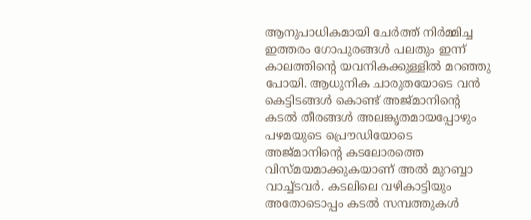ആനുപാധികമായി ചേര്‍ത്ത് നിര്‍മ്മിച്ച ഇത്തരം ഗോപുരങ്ങള്‍ പലതും ഇന്ന് കാലത്തിന്‍റെ യവനികക്കുള്ളില്‍ മറഞ്ഞു പോയി. ആധുനിക ചാരുതയോടെ വന്‍ കെട്ടിടങ്ങള്‍ കൊണ്ട് അജ്മാനിന്‍റെ കടല്‍ തീരങ്ങള്‍ അലങ്കൃതമായപ്പോഴും പഴമയുടെ പ്രൌഡിയോടെ അജ്മാനിന്‍റെ കടലോരത്തെ വിസ്മയമാക്കുകയാണ് അൽ മുറബ്ബാ വാച്ച്ടവർ. കടലിലെ വഴികാട്ടിയും അതോടൊപ്പം കടല്‍ സമ്പത്തുകള്‍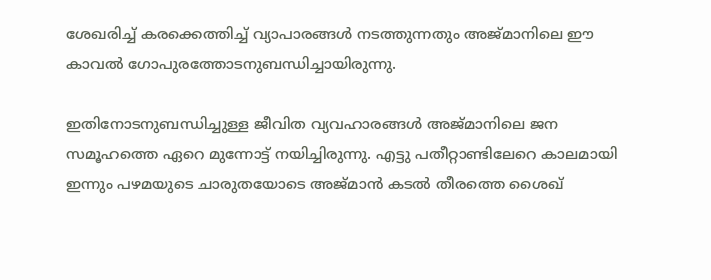ശേഖരിച്ച് കരക്കെത്തിച്ച് വ്യാപാരങ്ങള്‍ നടത്തുന്നതും അജ്മാനിലെ ഈ കാവല്‍ ഗോപുരത്തോടനുബന്ധിച്ചായിരുന്നു.

ഇതിനോടനുബന്ധിച്ചുള്ള ജീവിത വ്യവഹാരങ്ങള്‍ അജ്മാനിലെ ജന സമൂഹത്തെ ഏറെ മുന്നോട്ട് നയിച്ചിരുന്നു. എട്ടു പതീറ്റാണ്ടിലേറെ കാലമായി ഇന്നും പഴമയുടെ ചാരുതയോടെ അജ്മാന്‍ കടല്‍ തീരത്തെ ശൈഖ്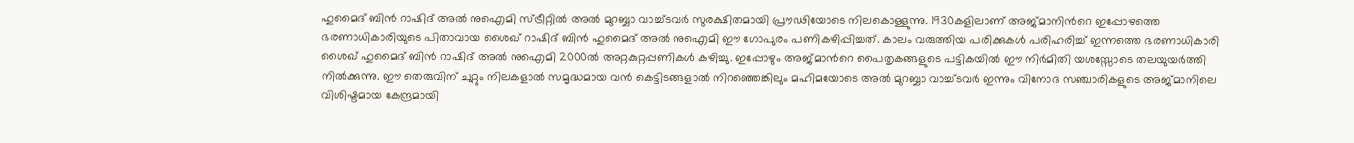ഹുമൈദ് ബിൻ റാഷിദ് അൽ നുഐമി സ്ട്രീറ്റില്‍ അൽ മുറബ്ബാ വാച്ച്‌ടവർ സുരക്ഷിതമായി പ്രൗഢിയോടെ നിലകൊള്ളുന്നു. 1930കളിലാണ് അജ്മാനിന്‍റെ ഇപ്പോഴത്തെ ഭരണാധികാരിയുടെ പിതാവായ ശൈഖ് റാഷിദ് ബിൻ ഹുമൈദ് അൽ നുഐമി ഈ ഗോപുരം പണികഴിപ്പിച്ചത്. കാലം വരുത്തിയ പരിക്കുകള്‍ പരിഹരിച്ച് ഇന്നത്തെ ഭരണാധികാരി ശൈഖ് ഹുമൈദ് ബിന്‍ റാഷിദ് അല്‍ നുഐമി 2000ൽ അറ്റകുറ്റപ്പണികള്‍ കഴിച്ചു. ഇപ്പോഴും അജ്മാന്‍റെ പൈതൃകങ്ങളുടെ പട്ടികയില്‍ ഈ നിർമിതി യശസ്സോടെ തലയുയര്‍ത്തി നില്‍ക്കുന്നു. ഈ തെരുവിന് ചുറ്റും നിലകളാല്‍ സമൃദ്ധമായ വന്‍ കെട്ടിടങ്ങളാല്‍ നിറഞ്ഞെങ്കിലും മഹിമയോടെ അൽ മുറബ്ബാ വാച്ച്ടവർ ഇന്നും വിനോദ സഞ്ചാരികളുടെ അജ്മാനിലെ വിശിഷ്ടമായ കേന്ദ്രമായി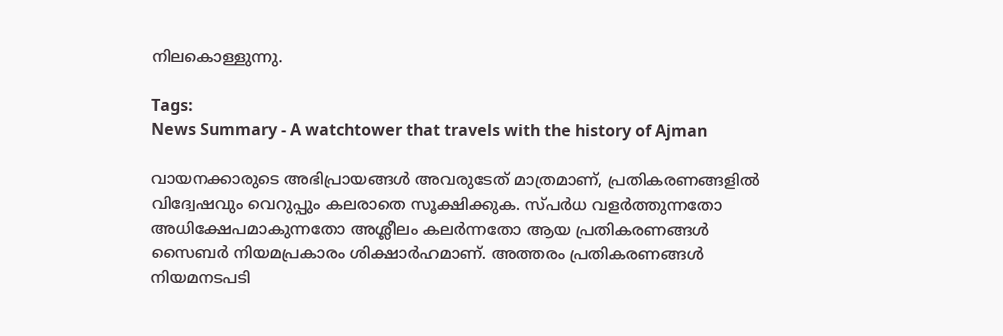നിലകൊള്ളുന്നു.

Tags:
News Summary - A watchtower that travels with the history of Ajman

വായനക്കാരുടെ അഭിപ്രായങ്ങള്‍ അവരുടേത് മാത്രമാണ്, പ്രതികരണങ്ങളിൽ വിദ്വേഷവും വെറുപ്പും കലരാതെ സൂക്ഷിക്കുക. സ്പർധ വളർത്തുന്നതോ അധിക്ഷേപമാകുന്നതോ അശ്ലീലം കലർന്നതോ ആയ പ്രതികരണങ്ങൾ സൈബർ നിയമപ്രകാരം ശിക്ഷാർഹമാണ്. അത്തരം പ്രതികരണങ്ങൾ നിയമനടപടി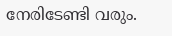നേരിടേണ്ടി വരും.